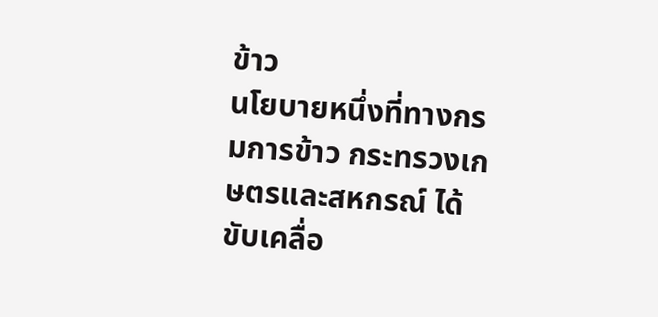ข้าว
นโยบายหนึ่งที่ทางกรมการข้าว กระทรวงเกษตรและสหกรณ์ ได้ขับเคลื่อ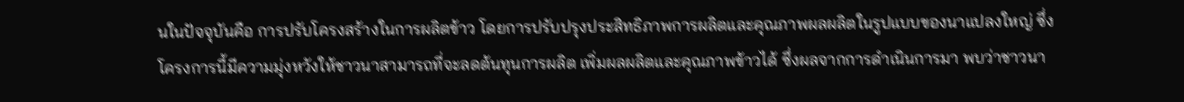นในปัจจุบันคือ การปรับโครงสร้างในการผลิตข้าว โดยการปรับปรุงประสิทธิภาพการผลิตและคุณภาพผลผลิตในรูปแบบของนาแปลงใหญ่ ซึ่งโครงการนี้มีความมุ่งหวังให้ชาวนาสามารถที่จะลดต้นทุนการผลิต เพิ่มผลผลิตและคุณภาพข้าวได้ ซึ่งผลจากการดำเนินการมา พบว่าชาวนา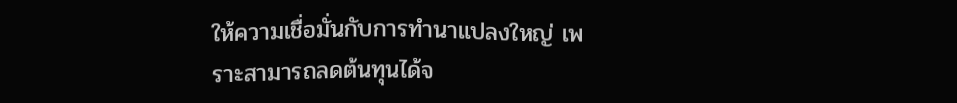ให้ความเชื่อมั่นกับการทำนาแปลงใหญ่ เพราะสามารถลดต้นทุนได้จ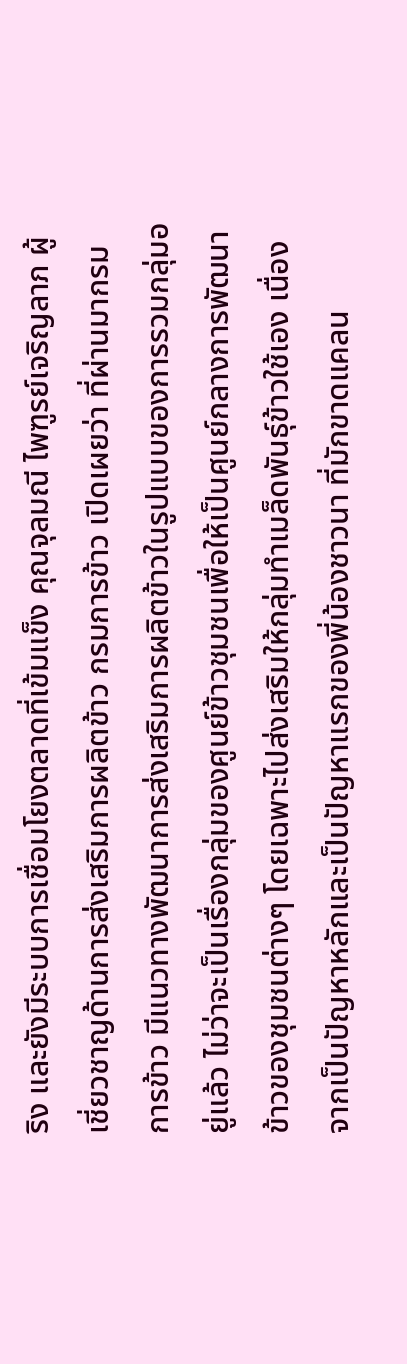ริง และยังมีระบบการเชื่อมโยงตลาดที่เข้มแข็ง คุณจุลมณี ไพฑูรย์เจริญลาภ ผู้เชี่ยวชาญด้านการส่งเสริมการผลิตข้าว กรมการข้าว เปิดเผยว่า ที่ผ่านมากรมการข้าว มีแนวทางพัฒนาการส่งเสริมการผลิตข้าวในรูปแบบของการรวมกลุ่มอยู่แล้ว ไม่ว่าจะเป็นเรื่องกลุ่มของศูนย์ข้าวชุมชนเพื่อให้เป็นศูนย์กลางการพัฒนาข้าวของชุมชนต่างๆ โดยเฉพาะไปส่งเสริมให้กลุ่มทำเมล็ดพันธุ์ข้าวใช้เอง เนื่องจากเป็นปัญหาหลักและเป็นปัญหาแรกของพี่น้องชาวนา ที่มักขาดแคลน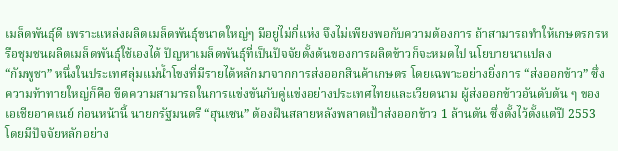เมล็ดพันธุ์ดี เพราะแหล่งผลิตเมล็ดพันธุ์ขนาดใหญ่ๆ มีอยู่ไม่กี่แห่ง จึงไม่เพียงพอกับความต้องการ ถ้าสามารถทำให้เกษตรกรหรือชุมชนผลิตเมล็ดพันธุ์ใช้เองได้ ปัญหาเมล็ดพันธุ์ที่เป็นปัจจัยตั้งต้นของการผลิตข้าวก็จะหมดไป นโยบายนาแปลง
“กัมพูชา” หนึ่งในประเทศลุ่มแม่น้ำโขงที่มีรายได้หลักมาจากการส่งออกสินค้าเกษตร โดยเฉพาะอย่างยิ่งการ “ส่งออกข้าว” ซึ่งความท้าทายใหญ่ก็คือ ขีดความสามารถในการแข่งขันกับคู่แข่งอย่างประเทศไทยและเวียดนาม ผู้ส่งออกข้าวอันดับต้น ๆ ของเอเชียอาคเนย์ ก่อนหน้านี้ นายกรัฐมนตรี “ฮุนเซน” ต้องฝันสลายหลังพลาดเป้าส่งออกข้าว 1 ล้านตัน ซึ่งตั้งไว้ตั้งแต่ปี 2553 โดยมีปัจจัยหลักอย่าง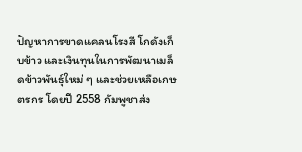ปัญหาการขาดแคลนโรงสี โกดังเก็บข้าว และเงินทุนในการพัฒนาเมล็ดข้าวพันธุ์ใหม่ ๆ และช่วยเหลือเกษตรกร โดยปี 2558 กัมพูชาส่ง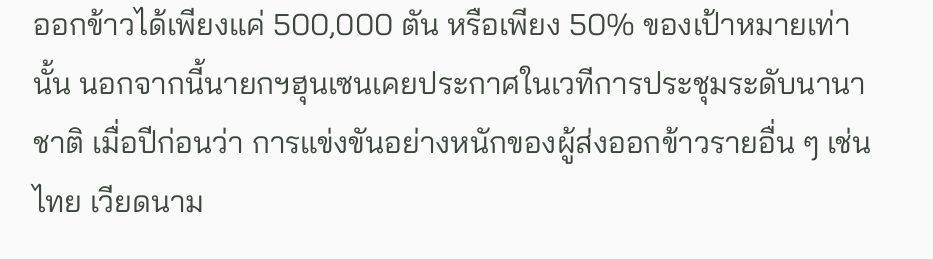ออกข้าวได้เพียงแค่ 500,000 ตัน หรือเพียง 50% ของเป้าหมายเท่านั้น นอกจากนี้นายกฯฮุนเซนเคยประกาศในเวทีการประชุมระดับนานาชาติ เมื่อปีก่อนว่า การแข่งขันอย่างหนักของผู้ส่งออกข้าวรายอื่น ๆ เช่น ไทย เวียดนาม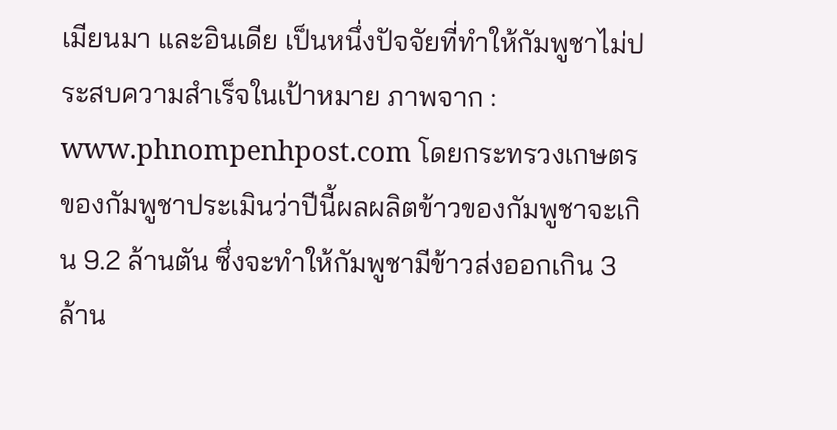เมียนมา และอินเดีย เป็นหนึ่งปัจจัยที่ทำให้กัมพูชาไม่ประสบความสำเร็จในเป้าหมาย ภาพจาก : www.phnompenhpost.com โดยกระทรวงเกษตรของกัมพูชาประเมินว่าปีนี้ผลผลิตข้าวของกัมพูชาจะเกิน 9.2 ล้านตัน ซึ่งจะทำให้กัมพูชามีข้าวส่งออกเกิน 3 ล้าน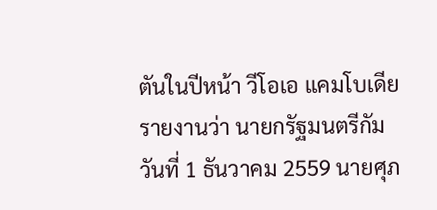ตันในปีหน้า วีโอเอ แคมโบเดีย รายงานว่า นายกรัฐมนตรีกัม
วันที่ 1 ธันวาคม 2559 นายศุภ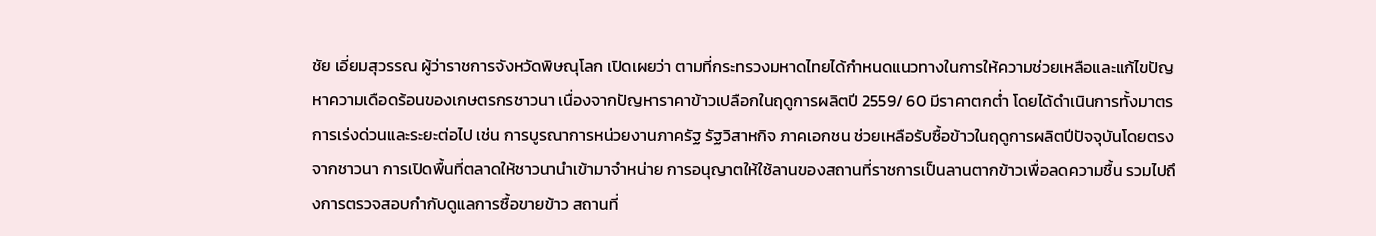ชัย เอี่ยมสุวรรณ ผู้ว่าราชการจังหวัดพิษณุโลก เปิดเผยว่า ตามที่กระทรวงมหาดไทยได้กำหนดแนวทางในการให้ความช่วยเหลือและแก้ไขปัญหาความเดือดร้อนของเกษตรกรชาวนา เนื่องจากปัญหาราคาข้าวเปลือกในฤดูการผลิตปี 2559/ 60 มีราคาตกต่ำ โดยได้ดำเนินการทั้งมาตรการเร่งด่วนและระยะต่อไป เช่น การบูรณาการหน่วยงานภาครัฐ รัฐวิสาหกิจ ภาคเอกชน ช่วยเหลือรับซื้อข้าวในฤดูการผลิตปีปัจจุบันโดยตรงจากชาวนา การเปิดพื้นที่ตลาดให้ชาวนานำเข้ามาจำหน่าย การอนุญาตให้ใช้ลานของสถานที่ราชการเป็นลานตากข้าวเพื่อลดความชื้น รวมไปถึงการตรวจสอบกำกับดูแลการซื้อขายข้าว สถานที่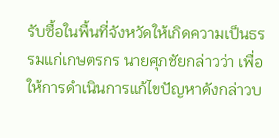รับซื้อในพื้นที่จังหวัดให้เกิดความเป็นธรรมแก่เกษตรกร นายศุภชัยกล่าวว่า เพื่อให้การดำเนินการแก้ไขปัญหาดังกล่าวบ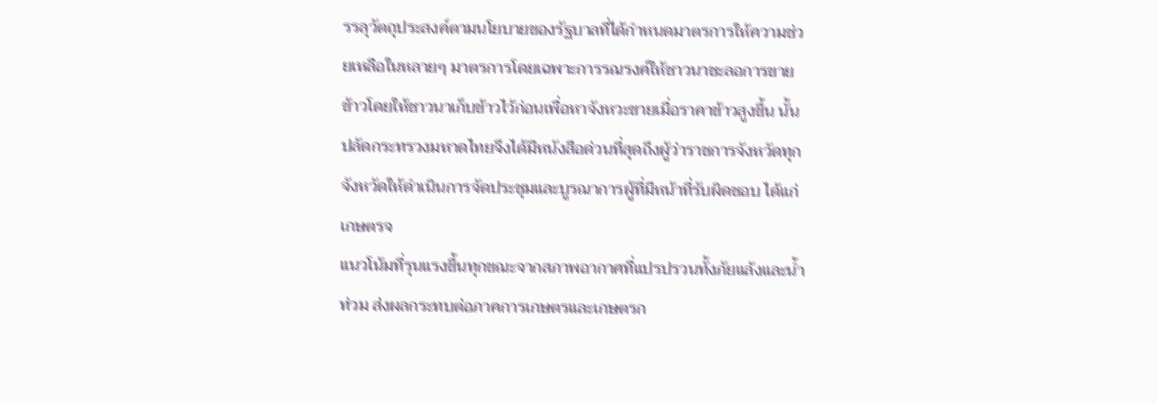รรลุวัตถุประสงค์ตามนโยบายของรัฐบาลที่ได้กำหนดมาตรการให้ความช่วยเหลือในหลายๆ มาตรการโดยเฉพาะการรณรงค์ให้ชาวนาชะลอการขายข้าวโดยให้ชาวนาเก็บข้าวไว้ก่อนเพื่อหาจังหวะขายเมื่อราคาข้าวสูงขึ้น นั้นปลัดกระทรวงมหาดไทยจึงได้มีหนังสือด่วนที่สุดถึงผู้ว่าราชการจังหวัดทุกจังหวัดให้ดำเนินการจัดประชุมและบูรณาการผู้ที่มีหน้าที่รับผิดชอบ ได้แก่ เกษตรจ
แนวโน้มที่รุนแรงขึ้นทุกขณะจากสภาพอากาศที่แปรปรวนทั้งภัยแล้งและน้ำท่วม ส่งผลกระทบต่อภาคการเกษตรและเกษตรก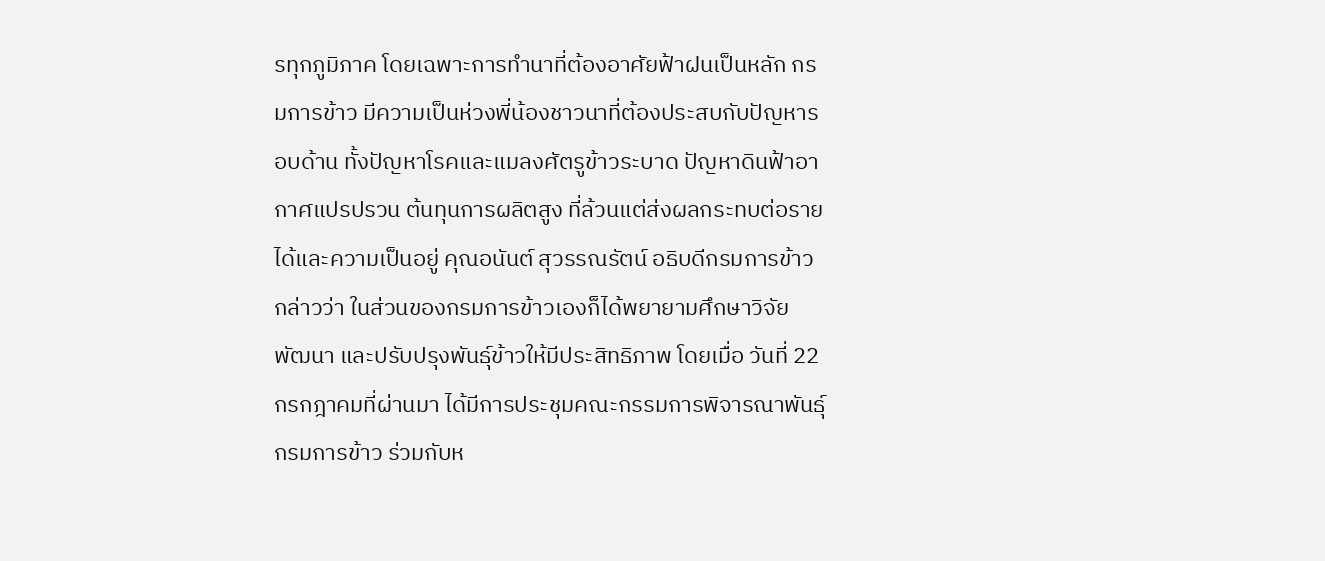รทุกภูมิภาค โดยเฉพาะการทำนาที่ต้องอาศัยฟ้าฝนเป็นหลัก กรมการข้าว มีความเป็นห่วงพี่น้องชาวนาที่ต้องประสบกับปัญหารอบด้าน ทั้งปัญหาโรคและแมลงศัตรูข้าวระบาด ปัญหาดินฟ้าอากาศแปรปรวน ต้นทุนการผลิตสูง ที่ล้วนแต่ส่งผลกระทบต่อรายได้และความเป็นอยู่ คุณอนันต์ สุวรรณรัตน์ อธิบดีกรมการข้าว กล่าวว่า ในส่วนของกรมการข้าวเองก็ได้พยายามศึกษาวิจัย พัฒนา และปรับปรุงพันธุ์ข้าวให้มีประสิทธิภาพ โดยเมื่อ วันที่ 22 กรกฎาคมที่ผ่านมา ได้มีการประชุมคณะกรรมการพิจารณาพันธุ์กรมการข้าว ร่วมกับห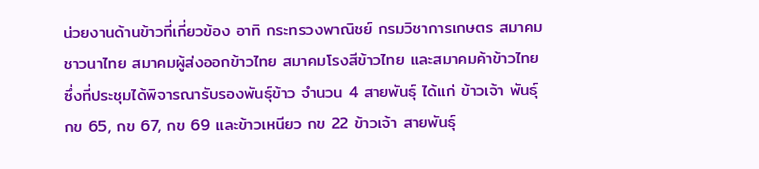น่วยงานด้านข้าวที่เกี่ยวข้อง อาทิ กระทรวงพาณิชย์ กรมวิชาการเกษตร สมาคมชาวนาไทย สมาคมผู้ส่งออกข้าวไทย สมาคมโรงสีข้าวไทย และสมาคมค้าข้าวไทย ซึ่งที่ประชุมได้พิจารณารับรองพันธุ์ข้าว จำนวน 4 สายพันธุ์ ได้แก่ ข้าวเจ้า พันธุ์ กข 65, กข 67, กข 69 และข้าวเหนียว กข 22 ข้าวเจ้า สายพันธุ์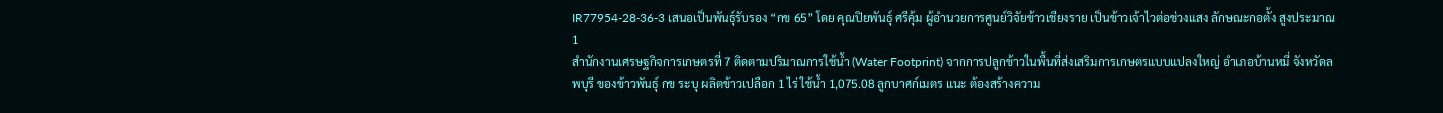IR77954-28-36-3 เสนอเป็นพันธุ์รับรอง “กข 65” โดย คุณปิยพันธุ์ ศรีคุ้ม ผู้อำนวยการศูนย์วิจัยข้าวเชียงราย เป็นข้าวเจ้าไวต่อช่วงแสง ลักษณะกอตั้ง สูงประมาณ 1
สำนักงานเศรษฐกิจการเกษตรที่ 7 ติดตามปริมาณการใช้น้ำ (Water Footprint) จากการปลูกข้าวในพื้นที่ส่งเสริมการเกษตรแบบแปลงใหญ่ อำเภอบ้านหมี่ จังหวัดลพบุรี ของข้าวพันธุ์ กข ระบุ ผลิตข้าวเปลือก 1 ไร่ ใช้น้ำ 1,075.08 ลูกบาศก์เมตร แนะ ต้องสร้างความ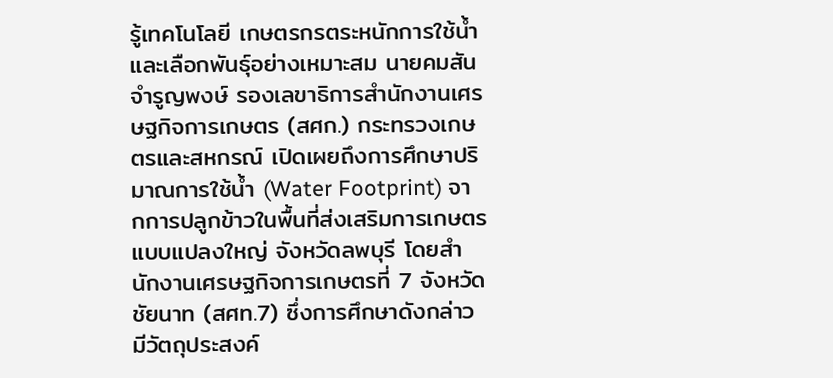รู้เทคโนโลยี เกษตรกรตระหนักการใช้น้ำ และเลือกพันธุ์อย่างเหมาะสม นายคมสัน จำรูญพงษ์ รองเลขาธิการสำนักงานเศรษฐกิจการเกษตร (สศก.) กระทรวงเกษตรและสหกรณ์ เปิดเผยถึงการศึกษาปริมาณการใช้น้ำ (Water Footprint) จากการปลูกข้าวในพื้นที่ส่งเสริมการเกษตรแบบแปลงใหญ่ จังหวัดลพบุรี โดยสำนักงานเศรษฐกิจการเกษตรที่ 7 จังหวัดชัยนาท (สศท.7) ซึ่งการศึกษาดังกล่าว มีวัตถุประสงค์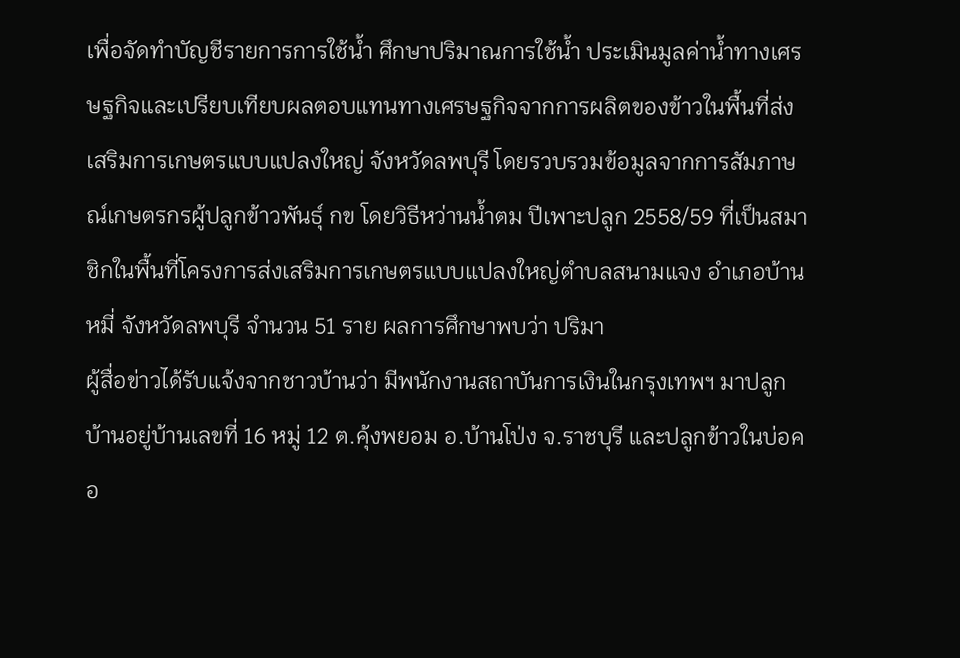เพื่อจัดทำบัญชีรายการการใช้น้ำ ศึกษาปริมาณการใช้น้ำ ประเมินมูลค่าน้ำทางเศรษฐกิจและเปรียบเทียบผลตอบแทนทางเศรษฐกิจจากการผลิตของข้าวในพื้นที่ส่งเสริมการเกษตรแบบแปลงใหญ่ จังหวัดลพบุรี โดยรวบรวมข้อมูลจากการสัมภาษณ์เกษตรกรผู้ปลูกข้าวพันธุ์ กข โดยวิธีหว่านน้ำตม ปีเพาะปลูก 2558/59 ที่เป็นสมาชิกในพื้นที่โครงการส่งเสริมการเกษตรแบบแปลงใหญ่ตำบลสนามแจง อำเภอบ้านหมี่ จังหวัดลพบุรี จำนวน 51 ราย ผลการศึกษาพบว่า ปริมา
ผู้สื่อข่าวได้รับแจ้งจากชาวบ้านว่า มีพนักงานสถาบันการเงินในกรุงเทพฯ มาปลูกบ้านอยู่บ้านเลขที่ 16 หมู่ 12 ต.คุ้งพยอม อ.บ้านโป่ง จ.ราชบุรี และปลูกข้าวในบ่อคอ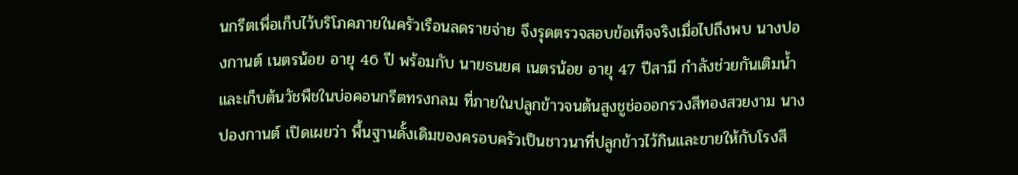นกรีตเพื่อเก็บไว้บริโภคภายในครัวเรือนลดรายจ่าย จึงรุดตรวจสอบข้อเท็จจริงเมื่อไปถึงพบ นางปองกานต์ เนตรน้อย อายุ 46 ปี พร้อมกับ นายธนยศ เนตรน้อย อายุ 47 ปีสามี กำลังช่วยกันเติมน้ำและเก็บต้นวัชพืชในบ่อคอนกรีตทรงกลม ที่ภายในปลูกข้าวจนต้นสูงชูช่อออกรวงสีทองสวยงาม นางปองกานต์ เปิดเผยว่า พื้นฐานดั้งเดิมของครอบครัวเป็นชาวนาที่ปลูกข้าวไว้กินและขายให้กับโรงสี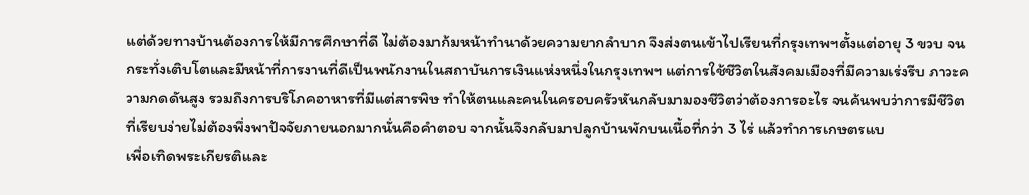แต่ด้วยทางบ้านต้องการให้มีการศึกษาที่ดี ไม่ต้องมาก้มหน้าทำนาด้วยความยากลำบาก จึงส่งตนเข้าไปเรียนที่กรุงเทพฯตั้งแต่อายุ 3 ขวบ จนกระทั่งเติบโตและมีหน้าที่การงานที่ดีเป็นพนักงานในสถาบันการเงินแห่งหนึ่งในกรุงเทพฯ แต่การใช้ชีวิตในสังคมเมืองที่มีความเร่งรีบ ภาวะความกดดันสูง รวมถึงการบริโภคอาหารที่มีแต่สารพิษ ทำให้ตนและคนในครอบครัวหันกลับมามองชีวิตว่าต้องการอะไร จนค้นพบว่าการมีชีวิตที่เรียบง่ายไม่ต้องพึ่งพาปัจจัยภายนอกมากนั่นคือคำตอบ จากนั้นจึงกลับมาปลูกบ้านพักบนเนื้อที่กว่า 3 ไร่ แล้วทำการเกษตรแบ
เพื่อเทิดพระเกียรติและ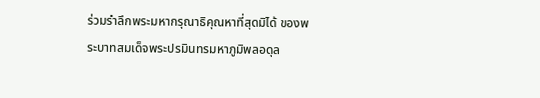ร่วมรำลึกพระมหากรุณาธิคุณหาที่สุดมิได้ ของพระบาทสมเด็จพระปรมินทรมหาภูมิพลอดุล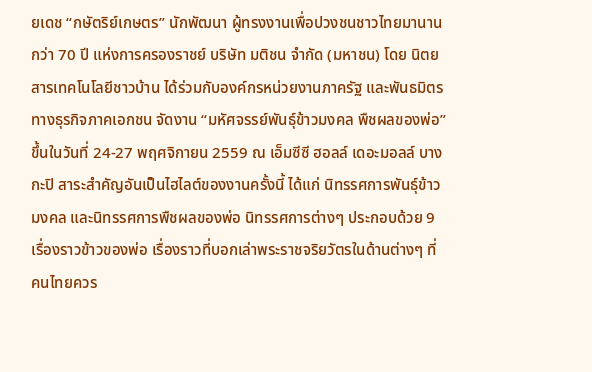ยเดช “กษัตริย์เกษตร” นักพัฒนา ผู้ทรงงานเพื่อปวงชนชาวไทยมานานกว่า 70 ปี แห่งการครองราชย์ บริษัท มติชน จำกัด (มหาชน) โดย นิตยสารเทคโนโลยีชาวบ้าน ได้ร่วมกับองค์กรหน่วยงานภาครัฐ และพันธมิตรทางธุรกิจภาคเอกชน จัดงาน “มหัศจรรย์พันธุ์ข้าวมงคล พืชผลของพ่อ” ขึ้นในวันที่ 24-27 พฤศจิกายน 2559 ณ เอ็มซีซี ฮอลล์ เดอะมอลล์ บางกะปิ สาระสำคัญอันเป็นไฮไลต์ของงานครั้งนี้ ได้แก่ นิทรรศการพันธุ์ข้าวมงคล และนิทรรศการพืชผลของพ่อ นิทรรศการต่างๆ ประกอบด้วย 9 เรื่องราวข้าวของพ่อ เรื่องราวที่บอกเล่าพระราชจริยวัตรในด้านต่างๆ ที่คนไทยควร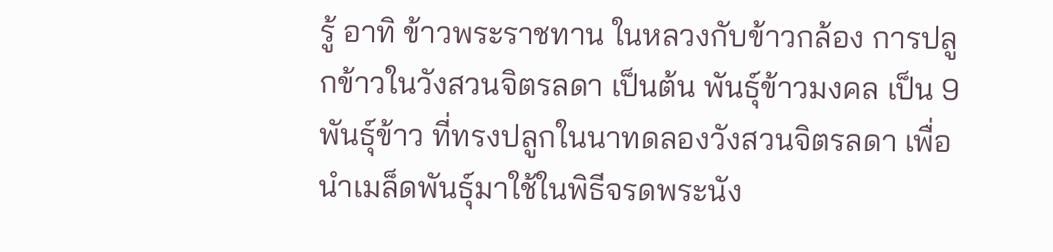รู้ อาทิ ข้าวพระราชทาน ในหลวงกับข้าวกล้อง การปลูกข้าวในวังสวนจิตรลดา เป็นต้น พันธุ์ข้าวมงคล เป็น 9 พันธุ์ข้าว ที่ทรงปลูกในนาทดลองวังสวนจิตรลดา เพื่อนำเมล็ดพันธุ์มาใช้ในพิธีจรดพระนัง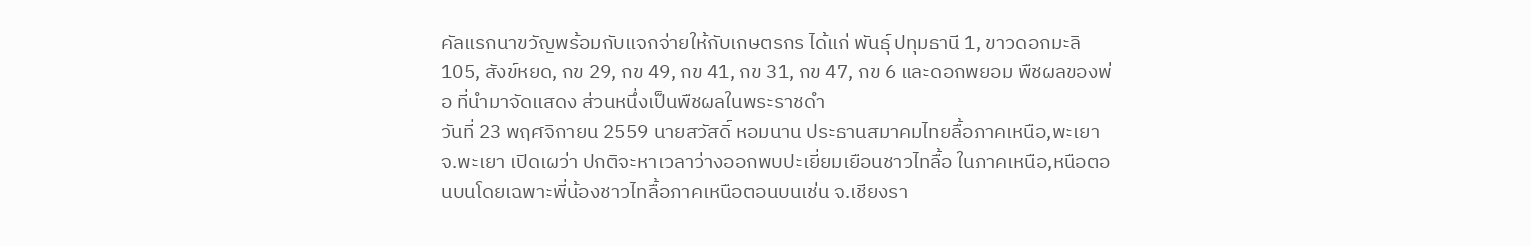คัลแรกนาขวัญพร้อมกับแจกจ่ายให้กับเกษตรกร ได้แก่ พันธุ์ ปทุมธานี 1, ขาวดอกมะลิ 105, สังข์หยด, กข 29, กข 49, กข 41, กข 31, กข 47, กข 6 และดอกพยอม พืชผลของพ่อ ที่นำมาจัดแสดง ส่วนหนึ่งเป็นพืชผลในพระราชดำ
วันที่ 23 พฤศจิกายน 2559 นายสวัสดิ์ หอมนาน ประธานสมาคมไทยลื้อภาคเหนือ,พะเยา จ.พะเยา เปิดเผว่า ปกติจะหาเวลาว่างออกพบปะเยี่ยมเยือนชาวไทลื้อ ในภาคเหนือ,หนือตอนบนโดยเฉพาะพี่น้องชาวไทลื้อภาคเหนือตอนบนเช่น จ.เชียงรา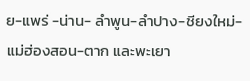ย-แพร่ -น่าน- ลำพูน-ลำปาง-ชียงใหม่-แม่ฮ่องสอน-ตาก และพะเยา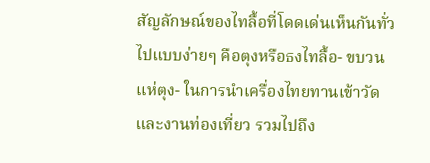สัญลักษณ์ของไทลื้อที่โดดเด่นเห็นกันทั่วไปแบบง่ายๆ คือตุงหรือธงไทลื้อ- ขบวนแห่ตุง- ในการนำเครื่องไทยทานเข้าวัดและงานท่องเที่ยว รวมไปถึง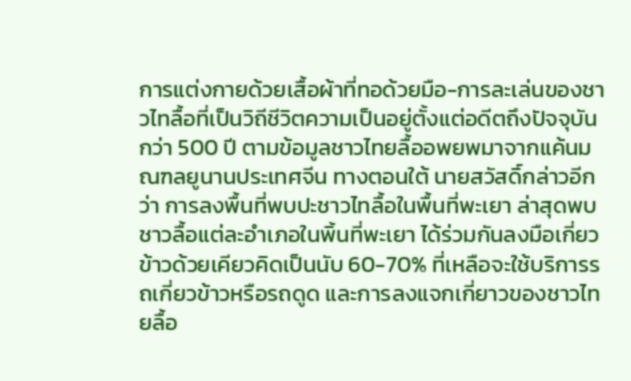การแต่งกายด้วยเสื้อผ้าที่ทอด้วยมือ-การละเล่นของชาวไทลื้อที่เป็นวิถีชีวิตความเป็นอยู่ตั้งแต่อดีตถึงปัจจุบันกว่า 500 ปี ตามข้อมูลชาวไทยลื้ออพยพมาจากแค้นมณฑลยูนานประเทศจีน ทางตอนใต้ นายสวัสดิ์กล่าวอีกว่า การลงพื้นที่พบปะชาวไทลื้อในพื้นที่พะเยา ล่าสุดพบชาวลื้อแต่ละอำเภอในพิ้นที่พะเยา ได้ร่วมกันลงมือเกี่ยวข้าวด้วยเคียวคิดเป็นนับ 60-70% ที่เหลือจะใช้บริการรถเกี่ยวข้าวหรือรถดูด และการลงแจกเกี่ยาวของชาวไทยลื้อ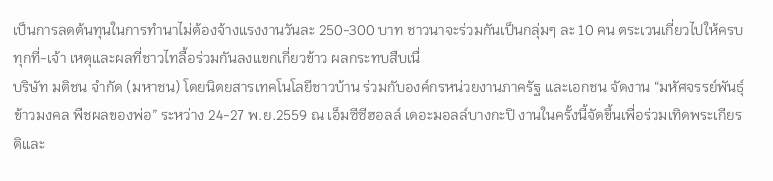เป็นการลดต้นทุนในการทำนาไม่ต้องจ้างแรงงานวันละ 250-300 บาท ชาวนาจะร่วมกันเป็นกลุ่มๆ ละ 10 คน ตระเวนเกี่ยวไปให้ครบทุกที่-เจ้า เหตุและผลที่ชาวไทลื้อร่วมกันลงแขกเกี่ยวข้าว ผลกระทบสืบเนื่
บริษัท มติชน จำกัด (มหาชน) โดยนิตยสารเทคโนโลยีชาวบ้าน ร่วมกับองค์กรหน่วยงานภาครัฐ และเอกชน จัดงาน “มหัศจรรย์พันธุ์ข้าวมงคล พืชผลของพ่อ” ระหว่าง 24-27 พ.ย.2559 ณ เอ็มซีซีฮอลล์ เดอะมอลล์บางกะปิ งานในครั้งนี้จัดขึ้นเพื่อร่วมเทิดพระเกียรติและ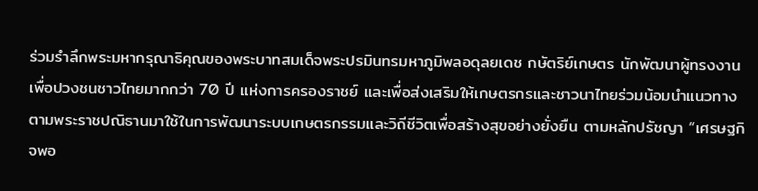ร่วมรำลึกพระมหากรุณาธิคุณของพระบาทสมเด็จพระปรมินทรมหาภูมิพลอดุลยเดช กษัตริย์เกษตร นักพัฒนาผู้ทรงงานเพื่อปวงชนชาวไทยมากกว่า 70 ปี แห่งการครองราชย์ และเพื่อส่งเสริมให้เกษตรกรและชาวนาไทยร่วมน้อมนำแนวทางตามพระราชปณิธานมาใช้ในการพัฒนาระบบเกษตรกรรมและวิถีชีวิตเพื่อสร้างสุขอย่างยั่งยืน ตามหลักปรัชญา “เศรษฐกิจพอ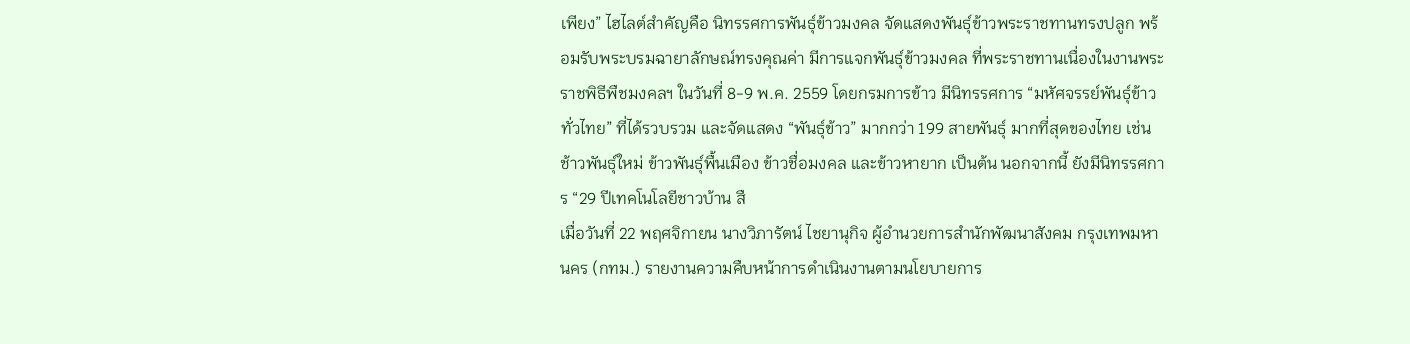เพียง” ไฮไลต์สำคัญคือ นิทรรศการพันธุ์ข้าวมงคล จัดแสดงพันธุ์ข้าวพระราชทานทรงปลูก พร้อมรับพระบรมฉายาลักษณ์ทรงคุณค่า มีการแจกพันธุ์ข้าวมงคล ที่พระราชทานเนื่องในงานพระราชพิธีพืชมงคลฯ ในวันที่ 8-9 พ.ค. 2559 โดยกรมการข้าว มีนิทรรศการ “มหัศจรรย์พันธุ์ข้าวทั่วไทย” ที่ได้รวบรวม และจัดแสดง “พันธุ์ข้าว” มากกว่า 199 สายพันธุ์ มากที่สุดของไทย เช่น ช้าวพันธุ์ใหม่ ข้าวพันธุ์พื้นเมือง ข้าวชื่อมงคล และข้าวหายาก เป็นต้น นอกจากนี้ ยังมีนิทรรศการ “29 ปีเทคโนโลยีชาวบ้าน สื
เมื่อวันที่ 22 พฤศจิกายน นางวิภารัตน์ ไชยานุกิจ ผู้อำนวยการสำนักพัฒนาสังคม กรุงเทพมหานคร (กทม.) รายงานความคืบหน้าการดำเนินงานตามนโยบายการ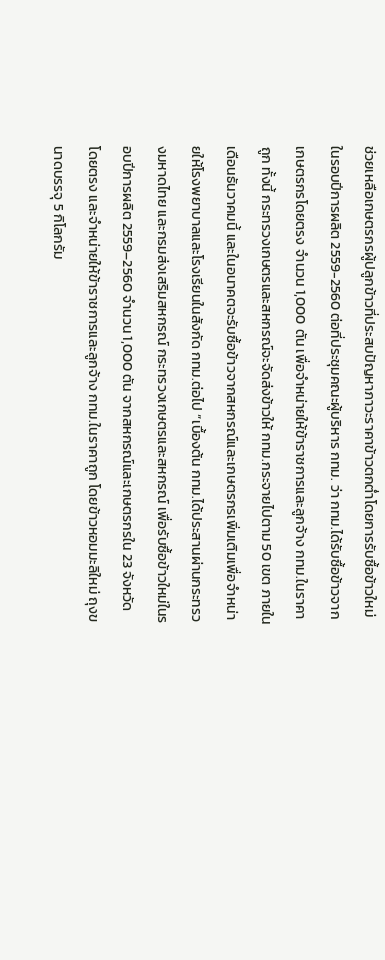ช่วยเหลือเกษตรกรผู้ปลูกข้าวที่ประสบปัญหาภาวะราคาข้าวตกต่ำโดยการรับซื้อข้าวใหม่ในรอบปีการผลิต 2559-2560 ต่อที่ประชุมคณะผู้บริหาร กทม. ว่า กทม.ได้รับซื้อข้าวจากเกษตรกรโดยตรง จำนวน 1,000 ตัน เพื่อจำหน่ายให้ข้าราชการและลูกจ้าง กทม.ในราคาถูก ทั้งนี้ กระทรวงเกษตรและสหกรณ์จะจัดส่งข้าวให้ กทม.กระจายไปตาม 50 เขต ภายในเดือนธันวาคมนี้ และในอนาคตจะรับซื้อข้าวจากสหกรณ์และเกษตรกรเพิ่มเติมเพื่อจำหน่ายให้โรงพยาบาลและโรงเรียนในสังกัด กทม.ต่อไป “เบื้องต้น กทม.ได้ประสานผ่านกระทรวงมหาดไทย และกรมส่งเสริมสหกรณ์ กระทรวงเกษตรและสหกรณ์ เพื่อรับซื้อข้าวใหม่ในรอบปีการผลิต 2559–2560 จำนวน 1,000 ตัน จากสหกรณ์และเกษตรกรใน 23 จังหวัด โดยตรง และจำหน่ายให้ข้าราชการและลูกจ้าง กทม.ในราคาถูก โดยข้าวหอมมะลิใหม่ ถุงขนาดบรรจุ 5 กิโลกรัม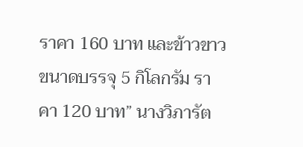ราคา 160 บาท และข้าวขาว ขนาดบรรจุ 5 กิโลกรัม ราคา 120 บาท” นางวิภารัต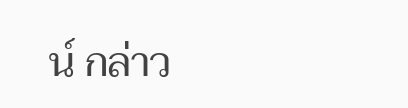น์ กล่าว